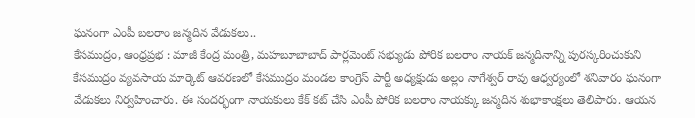ఘనంగా ఎంపీ బలరాం జన్మదిన వేడుకలు..
కేసముద్రం, ఆంధ్రప్రభ : మాజీ కేంద్ర మంత్రి, మహబూబాబాద్ పార్లమెంట్ సభ్యుడు పోరిక బలరాం నాయక్ జన్మదినాన్ని పురస్కరించుకుని కేసముద్రం వ్యవసాయ మార్కెట్ ఆవరణలో కేసముద్రం మండల కాంగ్రెస్ పార్టీ అధ్యక్షుడు అల్లం నాగేశ్వర్ రావు ఆధ్వర్యంలో శనివారం ఘనంగా వేడుకలు నిర్వహించారు. ఈ సందర్భంగా నాయకులు కేక్ కట్ చేసి ఎంపీ పోరిక బలరాం నాయక్కు జన్మదిన శుభాకాంక్షలు తెలిపారు. ఆయన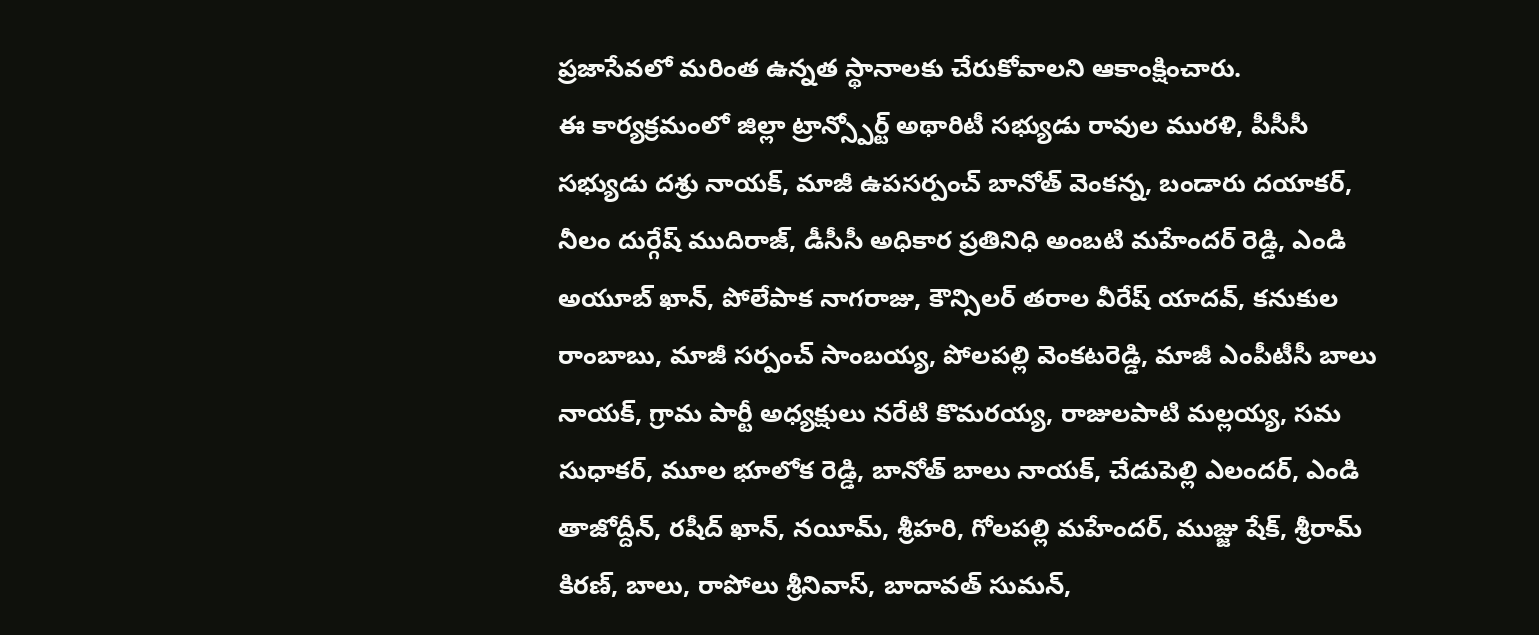ప్రజాసేవలో మరింత ఉన్నత స్థానాలకు చేరుకోవాలని ఆకాంక్షించారు.
ఈ కార్యక్రమంలో జిల్లా ట్రాన్స్పోర్ట్ అథారిటీ సభ్యుడు రావుల మురళి, పీసీసీ సభ్యుడు దశ్రు నాయక్, మాజీ ఉపసర్పంచ్ బానోత్ వెంకన్న, బండారు దయాకర్, నీలం దుర్గేష్ ముదిరాజ్, డీసీసీ అధికార ప్రతినిధి అంబటి మహేందర్ రెడ్డి, ఎండి అయూబ్ ఖాన్, పోలేపాక నాగరాజు, కౌన్సిలర్ తరాల వీరేష్ యాదవ్, కనుకుల రాంబాబు, మాజీ సర్పంచ్ సాంబయ్య, పోలపల్లి వెంకటరెడ్డి, మాజీ ఎంపీటీసీ బాలు నాయక్, గ్రామ పార్టీ అధ్యక్షులు నరేటి కొమరయ్య, రాజులపాటి మల్లయ్య, సమ సుధాకర్, మూల భూలోక రెడ్డి, బానోత్ బాలు నాయక్, చేడుపెల్లి ఎలందర్, ఎండి తాజోద్దీన్, రషీద్ ఖాన్, నయీమ్, శ్రీహరి, గోలపల్లి మహేందర్, ముజ్జు షేక్, శ్రీరామ్ కిరణ్, బాలు, రాపోలు శ్రీనివాస్, బాదావత్ సుమన్,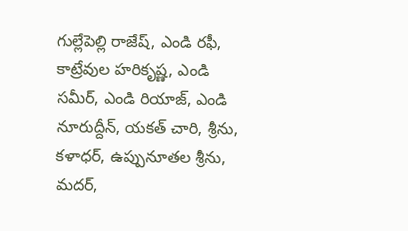గుల్లేపెల్లి రాజేష్, ఎండి రఫీ, కాట్రేవుల హరికృష్ణ, ఎండి సమీర్, ఎండి రియాజ్, ఎండి నూరుద్దీన్, యకత్ చారి, శ్రీను, కళాధర్, ఉప్పునూతల శ్రీను, మదర్,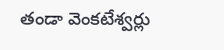తండా వెంకటేశ్వర్లు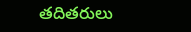తదితరులు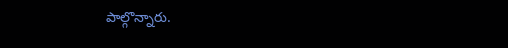పాల్గొన్నారు.